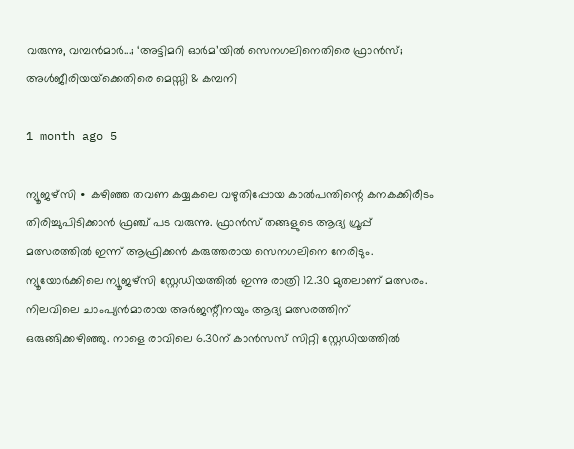വരുന്നു, വമ്പൻമാർ...; ‘അട്ടിമറി ഓർമ’യിൽ സെനഗലിനെതിരെ ഫ്രാൻസ്; അൾജീരിയയ്‌ക്കെതിരെ മെസ്സി & കമ്പനി

1 month ago 5

ന്യൂജഴ്സി ∙ കഴിഞ്ഞ തവണ കയ്യകലെ വഴുതിപ്പോയ കാൽപന്തിന്റെ കനകക്കിരീടം തിരിച്ചുപിടിക്കാൻ ഫ്രഞ്ച് പട വരുന്നു. ഫ്രാൻസ് തങ്ങളുടെ ആദ്യ ഗ്രൂപ്പ് മത്സരത്തിൽ ഇന്ന് ആഫ്രിക്കൻ കരുത്തരായ സെനഗലിനെ നേരിടും. ന്യൂയോർക്കിലെ ന്യൂജഴ്സി സ്റ്റേഡിയത്തിൽ ഇന്നു രാത്രി 12.30 മുതലാണ് മത്സരം. നിലവിലെ ചാംപ്യൻമാരായ അർജന്റീനയും ആദ്യ മത്സരത്തിന് ഒരുങ്ങിക്കഴിഞ്ഞു. നാളെ രാവിലെ 6.30ന് കാൻസസ് സിറ്റി സ്റ്റേഡിയത്തിൽ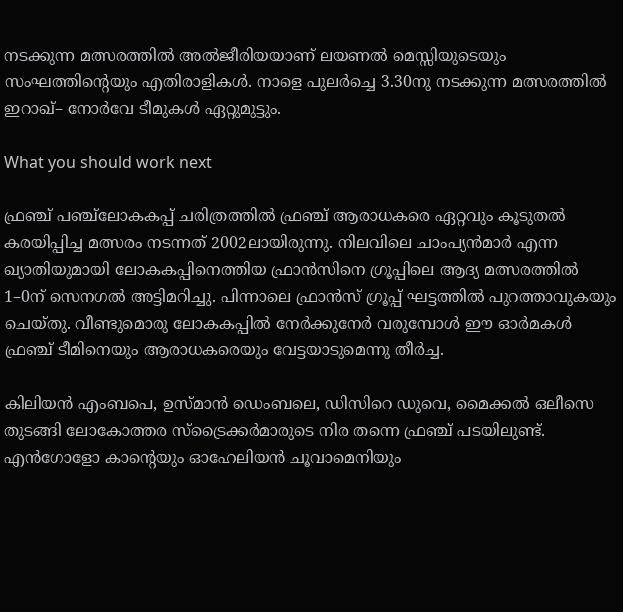നടക്കുന്ന മത്സരത്തിൽ അൽജീരിയയാണ് ലയണൽ മെസ്സിയുടെയും സംഘത്തിന്റെയും എതിരാളികൾ. നാളെ പുലർച്ചെ 3.30നു നടക്കുന്ന മത്സരത്തിൽ ഇറാഖ്– നോർവേ ടീമുകൾ ഏറ്റുമുട്ടും.

What you should work next

ഫ്രഞ്ച് പഞ്ച്ലോകകപ്പ് ചരിത്രത്തിൽ ഫ്രഞ്ച് ആരാധകരെ ഏറ്റവും കൂടുതൽ കരയിപ്പിച്ച മത്സരം നടന്നത് 2002ലായിരുന്നു. നിലവിലെ ചാംപ്യൻമാർ എന്ന ഖ്യാതിയുമായി ലോകകപ്പിനെത്തിയ ഫ്രാൻസിനെ ഗ്രൂപ്പിലെ ആദ്യ മത്സരത്തിൽ 1–0ന് സെനഗൽ അട്ടിമറിച്ചു. പിന്നാലെ ഫ്രാൻസ് ഗ്രൂപ്പ് ഘട്ടത്തിൽ പുറത്താവുകയും ചെയ്തു. വീണ്ടുമൊരു ലോകകപ്പിൽ നേർക്കുനേർ വരുമ്പോൾ ഈ ഓർമകൾ ഫ്രഞ്ച് ടീമിനെയും ആരാധകരെയും വേട്ടയാടുമെന്നു തീർച്ച.

കിലിയൻ എംബപെ, ഉസ്മാൻ ഡെംബലെ, ഡിസിറെ ഡുവെ, മൈക്കൽ ഒലീസെ തുടങ്ങി ലോകോത്തര സ്ട്രൈക്കർമാരുടെ നിര തന്നെ ഫ്രഞ്ച് പടയിലുണ്ട്. എൻഗോളോ കാന്റെയും ഓഹേലിയൻ ചൂവാമെനിയും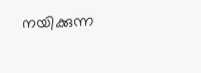നയിക്കുന്ന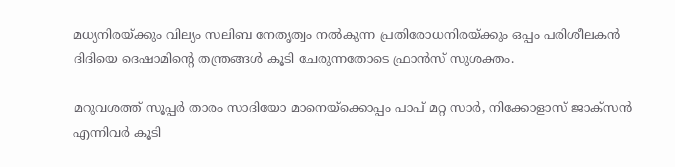മധ്യനിരയ്ക്കും വില്യം സലിബ നേതൃത്വം നൽകുന്ന പ്രതിരോധനിരയ്ക്കും ഒപ്പം പരിശീലകൻ ദിദിയെ ദെഷാമിന്റെ തന്ത്രങ്ങൾ കൂടി ചേരുന്നതോടെ ഫ്രാൻസ് സുശക്തം.

മറുവശത്ത് സൂപ്പർ താരം സാദിയോ മാനെയ്ക്കൊപ്പം പാപ് മറ്റ സാർ, നിക്കോളാസ് ജാക്സൻ എന്നിവർ കൂടി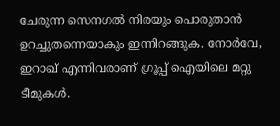ചേരുന്ന സെനഗൽ നിരയും പൊരുതാൻ ഉറച്ചുതന്നെയാകും ഇന്നിറങ്ങുക. നോർവേ, ഇറാഖ് എന്നിവരാണ് ഗ്രൂപ്പ് ഐയിലെ മറ്റു ടീമുകൾ.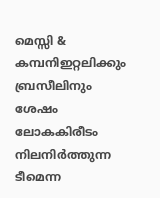മെസ്സി & കമ്പനിഇറ്റലിക്കും ബ്രസീലിനും ശേഷം ലോകകിരീടം നിലനിർത്തുന്ന ടീമെന്ന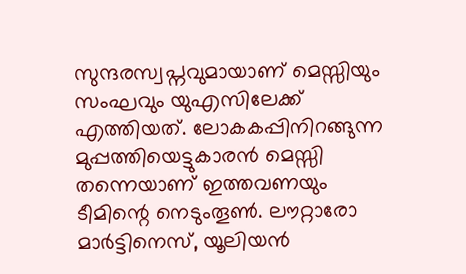സുന്ദരസ്വപ്നവുമായാണ് മെസ്സിയും സംഘവും യുഎസിലേക്ക് എത്തിയത്. ലോകകപ്പിനിറങ്ങുന്ന മുപ്പത്തിയെട്ടുകാരൻ മെസ്സി തന്നെയാണ് ഇത്തവണയും ടീമിന്റെ നെടുംതൂൺ. ലൗറ്റാരോ മാർട്ടിനെസ്, യൂലിയൻ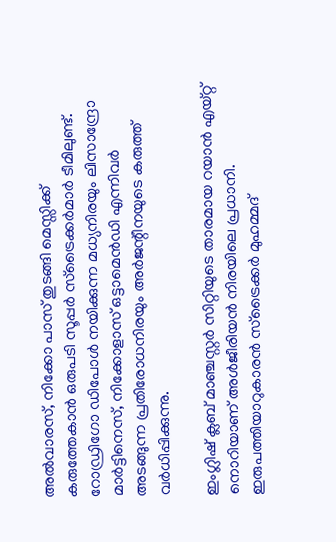അൽവാരസ്, നിക്കോ പാസ് തുടങ്ങി മെസ്സിക്ക് കരുത്തേകാൻ ഒരുപടി സൂപ്പർ സ്ട്രൈക്കർമാർ ടീമിലുണ്ട്. റോഡ്രിഗോ ഡിപോൾ നയിക്കുന്ന മധ്യനിരയും ലിസാന്ദ്രോ മാർട്ടിനെസ്, നിക്കോളാസ് ഒട്ടാമെൻഡി എന്നിവർ അടങ്ങുന്ന പ്രതിരോധനിരയും അർജന്റീനയുടെ കരുത്ത് വർധിപ്പിക്കുന്നു.

ഇംഗ്ലിഷ് ക്ലബ് മാഞ്ചസ്റ്റർ സിറ്റിയുടെ താരമായ റയാൻ എയ്റ്റ് നൊറിയാണ് അൾജീരിയൻ നിരയിലെ പ്രധാനി. ഇരുപത്തിയാറുകാരൻ സ്ട്രൈക്കർ മുഹമ്മദ്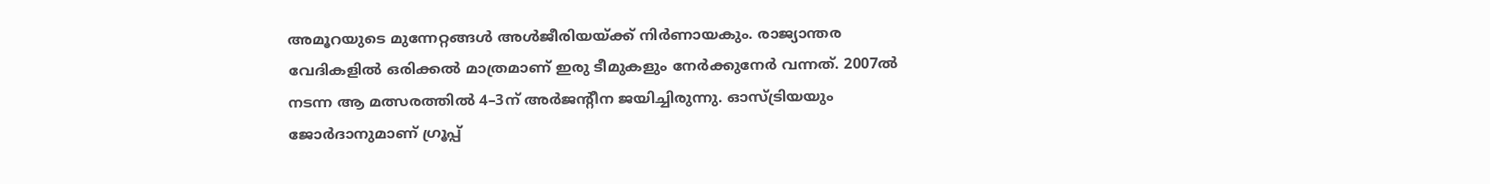അമൂറയുടെ മുന്നേറ്റങ്ങൾ അൾജീരിയയ്ക്ക് നിർണായകും. രാജ്യാന്തര വേദികളിൽ ഒരിക്കൽ മാത്രമാണ് ഇരു ടീമുകളും നേർക്കുനേർ വന്നത്. 2007ൽ നടന്ന ആ മത്സരത്തിൽ 4–3ന് അർജന്റീന ജയിച്ചിരുന്നു. ഓസ്ട്രിയയും ജോർദാനുമാണ് ഗ്രൂപ്പ്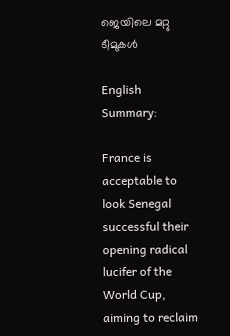ജെയിലെ മറ്റു ടീമുകൾ

English Summary:

France is acceptable to look Senegal successful their opening radical lucifer of the World Cup, aiming to reclaim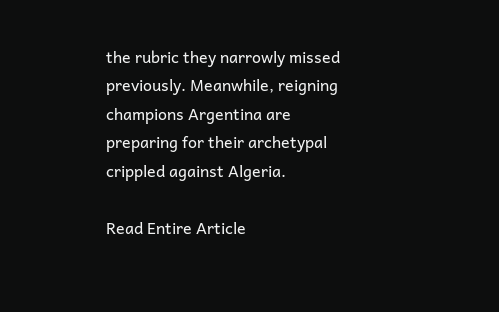the rubric they narrowly missed previously. Meanwhile, reigning champions Argentina are preparing for their archetypal crippled against Algeria.

Read Entire Article